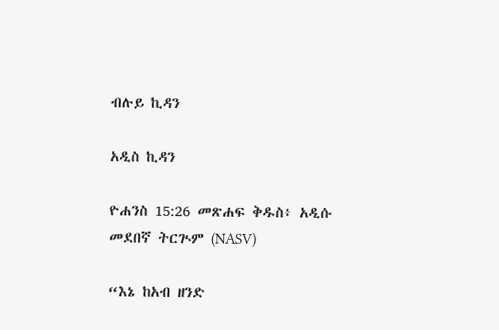ብሉይ ኪዳን

አዲስ ኪዳን

ዮሐንስ 15:26 መጽሐፍ ቅዱስ፥ አዲሱ መደበኛ ትርጒም (NASV)

“እኔ ከአብ ዘንድ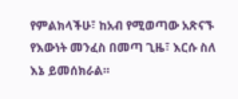የምልክላችሁ፣ ከአብ የሚወጣው አጽናኙ የእውነት መንፈስ በመጣ ጊዜ፣ እርሱ ስለ እኔ ይመሰክራል።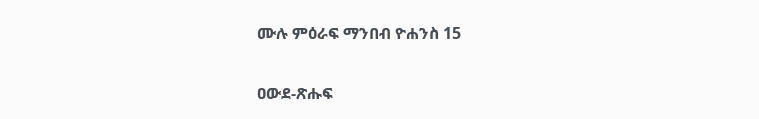ሙሉ ምዕራፍ ማንበብ ዮሐንስ 15

ዐውደ-ጽሑፍ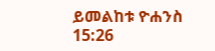ይመልከቱ ዮሐንስ 15:26